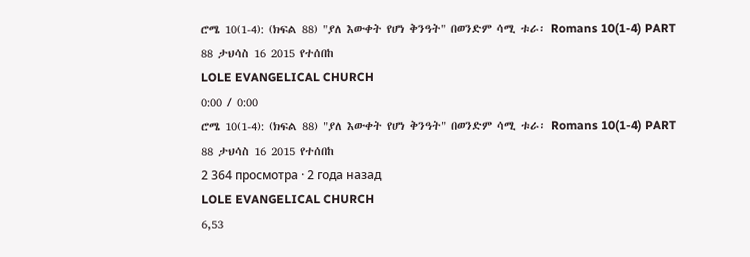ሮሜ 10(1-4): (ክፍል 88) "ያለ እውቀት የሆነ ቅንዓት" በወንድም ሳሚ ቱራ፡ Romans 10(1-4) PART 88 ታህሳስ 16 2015 የተሰበከ
LOLE EVANGELICAL CHURCH
0:00 / 0:00
ሮሜ 10(1-4): (ክፍል 88) "ያለ እውቀት የሆነ ቅንዓት" በወንድም ሳሚ ቱራ፡ Romans 10(1-4) PART 88 ታህሳስ 16 2015 የተሰበከ
2 364 просмотра · 2 года назад
LOLE EVANGELICAL CHURCH
6,53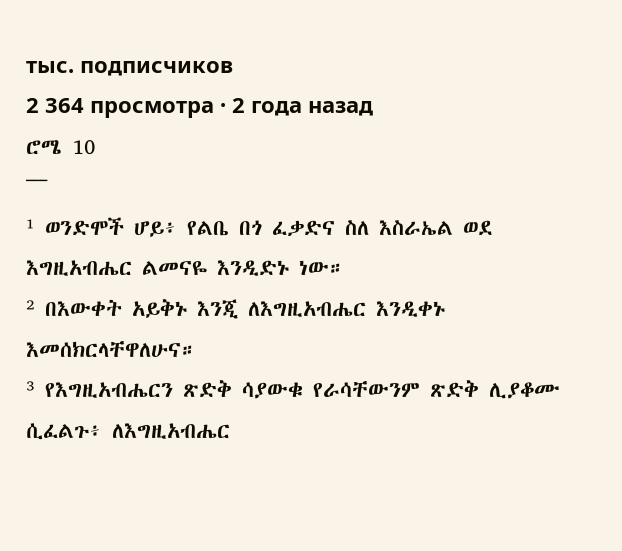тыс. подписчиков
2 364 просмотра · 2 года назад
ሮሜ 10
¯¯¯
¹ ወንድሞች ሆይ፥ የልቤ በጎ ፈቃድና ስለ እስራኤል ወደ እግዚአብሔር ልመናዬ እንዲድኑ ነው።
² በእውቀት አይቅኑ እንጂ ለእግዚአብሔር እንዲቀኑ እመሰክርላቸዋለሁና።
³ የእግዚአብሔርን ጽድቅ ሳያውቁ የራሳቸውንም ጽድቅ ሊያቆሙ ሲፈልጉ፥ ለእግዚአብሔር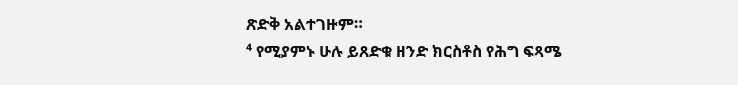ጽድቅ አልተገዙም።
⁴ የሚያምኑ ሁሉ ይጸድቁ ዘንድ ክርስቶስ የሕግ ፍጻሜ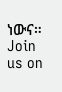ነውና።
Join us on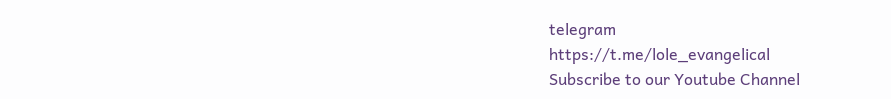telegram
https://t.me/lole_evangelical
Subscribe to our Youtube Channel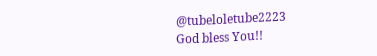@tubeloletube2223
God bless You!!